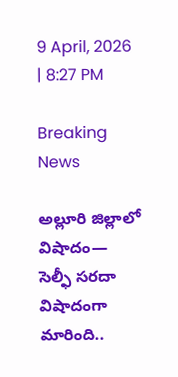9 April, 2026 | 8:27 PM

Breaking News

అల్లూరి జిల్లాలో విషాదం— సెల్ఫీ సరదా విషాదంగా మారింది..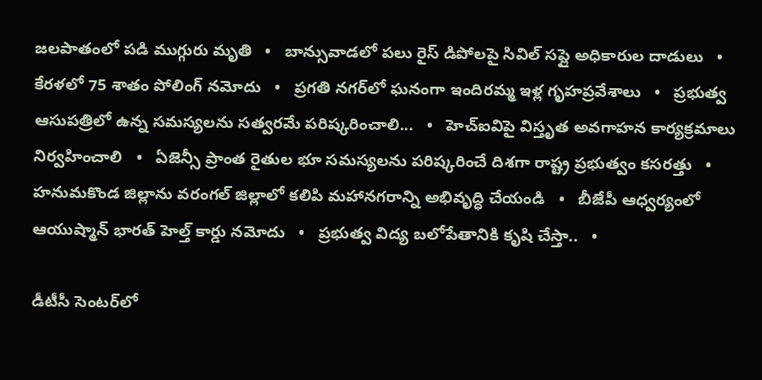జలపాతంలో పడి ముగ్గురు మృతి   •   బాన్సువాడలో పలు రైస్ డిపోలపై సివిల్ సప్లై అధికారుల దాడులు   •   కేరళలో 75 శాతం పోలింగ్‌ నమోదు   •   ప్రగతి నగర్‌లో ఘనంగా ఇందిరమ్మ ఇళ్ల గృహప్రవేశాలు   •   ప్రభుత్వ ఆసుపత్రిలో ఉన్న సమస్యలను సత్వరమే పరిష్కరించాలి...   •   హెచ్ఐవిపై విస్తృత అవగాహన కార్యక్రమాలు నిర్వహించాలి   •   ఏజెన్సీ ప్రాంత రైతుల భూ సమస్యలను పరిష్కరించే దిశగా రాష్ట్ర ప్రభుత్వం కసరత్తు   •   హనుమకొండ జిల్లాను వరంగల్ జిల్లాలో కలిపి మహానగరాన్ని అభివృద్ధి చేయండి   •   బీజేపీ ఆధ్వర్యంలో ఆయుష్మాన్ భారత్ హెల్త్ కార్డు నమోదు   •   ప్రభుత్వ విద్య బలోపేతానికి కృషి చేస్తా..   •

డీటీసీ సెంటర్‌లో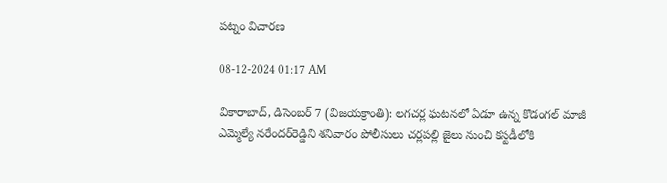పట్నం విచారణ

08-12-2024 01:17 AM

వికారాబాద్, డిసెంబర్ 7 (విజయక్రాంతి): లగచర్ల ఘటనలో ఏడూ ఉన్న కొడంగల్ మాజీ ఎమ్మెల్యే నరేందర్‌రెడ్డిని శనివారం పోలీసులు చర్లపల్లి జైలు నుంచి కస్టడీలోకి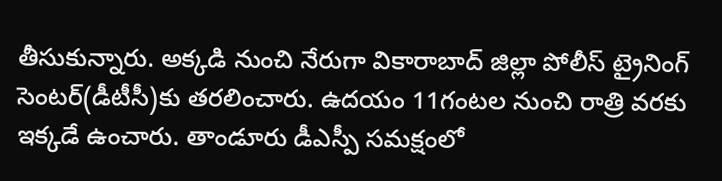తీసుకున్నారు. అక్కడి నుంచి నేరుగా వికారాబాద్ జిల్లా పోలీస్ ట్రైనింగ్ సెంటర్(డీటీసీ)కు తరలించారు. ఉదయం 11గంటల నుంచి రాత్రి వరకు ఇక్కడే ఉంచారు. తాండూరు డీఎస్పీ సమక్షంలో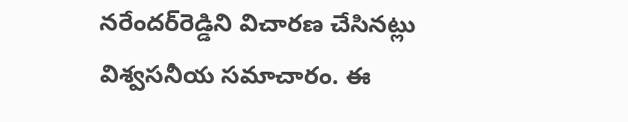నరేందర్‌రెడ్డిని విచారణ చేసినట్లు విశ్వసనీయ సమాచారం. ఈ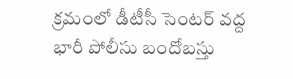క్రమంలో డీటీసీ సెంటర్ వద్ద భారీ పోలీసు బందోబస్తు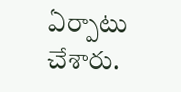ఏర్పాటు చేశారు.